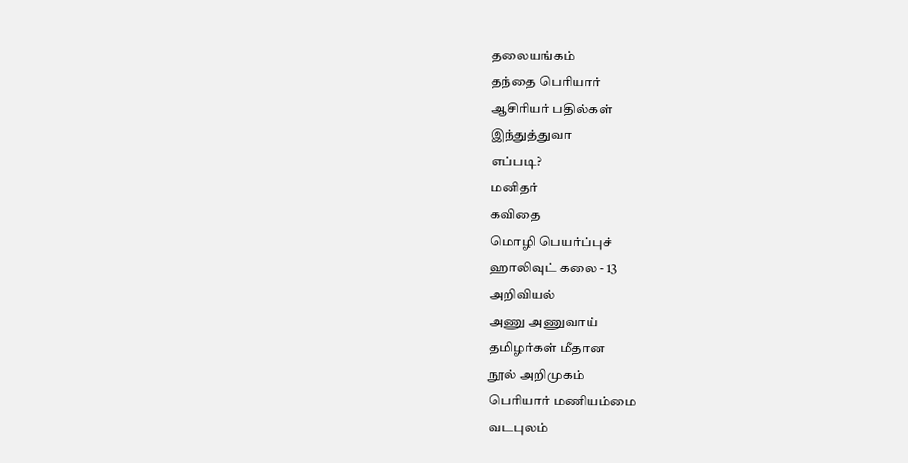தலையங்கம்
தந்தை பெரியார்
ஆசிரியர் பதில்கள்
இந்துத்துவா
எப்படி?
மனிதர்
கவிதை
மொழி பெயர்ப்புச்
ஹாலிவுட் கலை - 13
அறிவியல்
அணு அணுவாய்
தமிழர்கள் மீதான
நூல் அறிமுகம்
பெரியார் மணியம்மை
வடபுலம்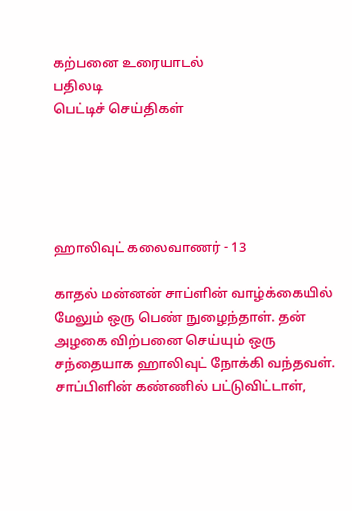கற்பனை உரையாடல்
பதிலடி
பெட்டிச் செய்திகள்





ஹாலிவுட் கலைவாணர் - 13

காதல் மன்னன் சாப்ளின் வாழ்க்கையில் மேலும் ஒரு பெண் நுழைந்தாள். தன் அழகை விற்பனை செய்யும் ஒரு சந்தையாக ஹாலிவுட் நோக்கி வந்தவள். சாப்பிளின் கண்ணில் பட்டுவிட்டாள்,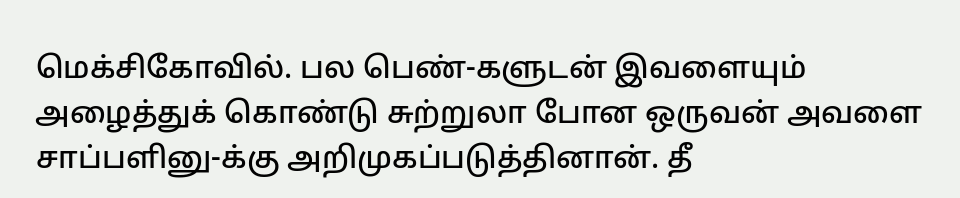மெக்சிகோவில். பல பெண்-களுடன் இவளையும் அழைத்துக் கொண்டு சுற்றுலா போன ஒருவன் அவளை சாப்பளினு-க்கு அறிமுகப்படுத்தினான். தீ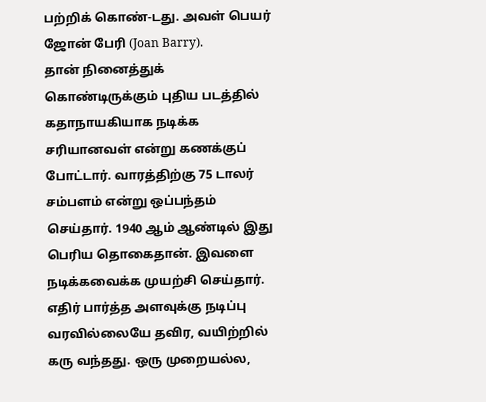பற்றிக் கொண்-டது. அவள் பெயர் ஜோன் பேரி (Joan Barry).
தான் நினைத்துக் கொண்டிருக்கும் புதிய படத்தில் கதாநாயகியாக நடிக்க சரியானவள் என்று கணக்குப் போட்டார். வாரத்திற்கு 75 டாலர் சம்பளம் என்று ஒப்பந்தம் செய்தார். 1940 ஆம் ஆண்டில் இது பெரிய தொகைதான். இவளை நடிக்கவைக்க முயற்சி செய்தார். எதிர் பார்த்த அளவுக்கு நடிப்பு வரவில்லையே தவிர, வயிற்றில் கரு வந்தது. ஒரு முறையல்ல,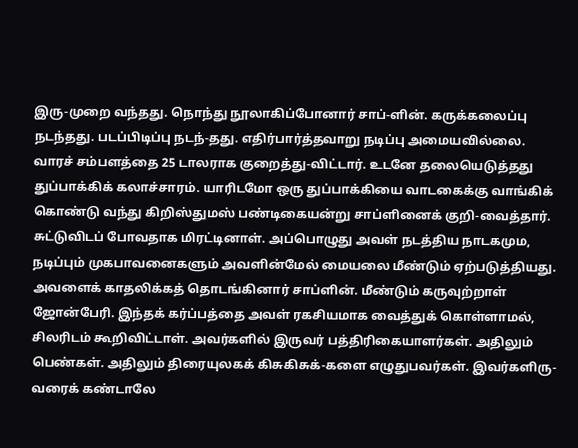இரு-முறை வந்தது. நொந்து நூலாகிப்போனார் சாப்-ளின். கருக்கலைப்பு நடந்தது. படப்பிடிப்பு நடந்-தது. எதிர்பார்த்தவாறு நடிப்பு அமையவில்லை.
வாரச் சம்பளத்தை 25 டாலராக குறைத்து-விட்டார். உடனே தலையெடுத்தது துப்பாக்கிக் கலாச்சாரம். யாரிடமோ ஒரு துப்பாக்கியை வாடகைக்கு வாங்கிக் கொண்டு வந்து கிறிஸ்துமஸ் பண்டிகையன்று சாப்ளினைக் குறி-வைத்தார். சுட்டுவிடப் போவதாக மிரட்டினாள். அப்பொழுது அவள் நடத்திய நாடகமும, நடிப்பும் முகபாவனைகளும் அவளின்மேல் மையலை மீண்டும் ஏற்படுத்தியது. அவளைக் காதலிக்கத் தொடங்கினார் சாப்ளின். மீண்டும் கருவுற்றாள் ஜோன்பேரி. இந்தக் கர்ப்பத்தை அவள் ரகசியமாக வைத்துக் கொள்ளாமல், சிலரிடம் கூறிவிட்டாள். அவர்களில் இருவர் பத்திரிகையாளர்கள். அதிலும் பெண்கள். அதிலும் திரையுலகக் கிசுகிசுக்-களை எழுதுபவர்கள். இவர்களிரு-வரைக் கண்டாலே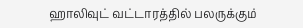ஹாலிவுட் வட்டாரத்தில் பலருக்கும்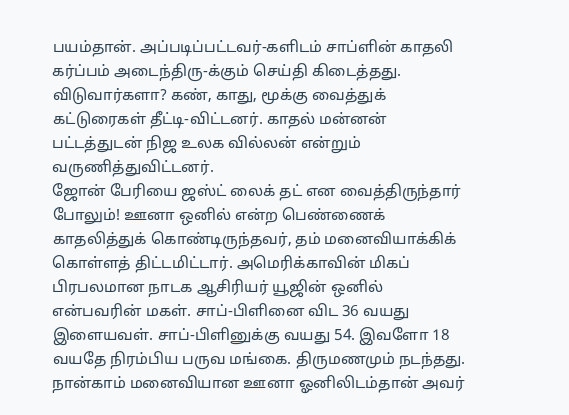பயம்தான். அப்படிப்பட்டவர்-களிடம் சாப்ளின் காதலி கர்ப்பம் அடைந்திரு-க்கும் செய்தி கிடைத்தது. விடுவார்களா? கண், காது, மூக்கு வைத்துக் கட்டுரைகள் தீட்டி-விட்டனர். காதல் மன்னன் பட்டத்துடன் நிஜ உலக வில்லன் என்றும் வருணித்துவிட்டனர்.
ஜோன் பேரியை ஜஸ்ட் லைக் தட் என வைத்திருந்தார் போலும்! ஊனா ஒனில் என்ற பெண்ணைக் காதலித்துக் கொண்டிருந்தவர், தம் மனைவியாக்கிக் கொள்ளத் திட்டமிட்டார். அமெரிக்காவின் மிகப் பிரபலமான நாடக ஆசிரியர் யூஜின் ஒனில் என்பவரின் மகள். சாப்-பிளினை விட 36 வயது இளையவள். சாப்-பிளினுக்கு வயது 54. இவளோ 18 வயதே நிரம்பிய பருவ மங்கை. திருமணமும் நடந்தது. நான்காம் மனைவியான ஊனா ஓனிலிடம்தான் அவர்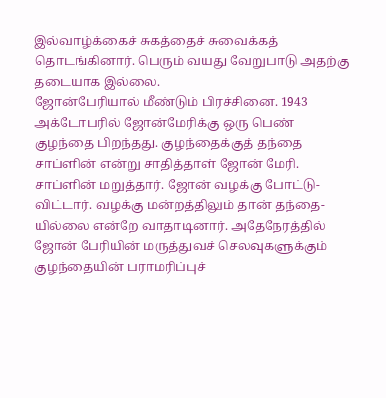இல்வாழ்க்கைச் சுகத்தைச் சுவைக்கத் தொடங்கினார். பெரும் வயது வேறுபாடு அதற்கு தடையாக இல்லை.
ஜோன்பேரியால் மீண்டும் பிரச்சினை. 1943 அக்டோபரில் ஜோன்மேரிக்கு ஒரு பெண் குழந்தை பிறந்தது. குழந்தைக்குத் தந்தை சாப்ளின் என்று சாதித்தாள் ஜோன் மேரி. சாப்ளின் மறுத்தார். ஜோன் வழக்கு போட்டு-விட்டார். வழக்கு மன்றத்திலும் தான் தந்தை-யில்லை என்றே வாதாடினார். அதேநேரத்தில் ஜோன் பேரியின் மருத்துவச் செலவுகளுக்கும் குழந்தையின் பராமரிப்புச்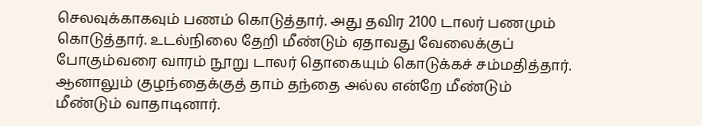செலவுக்காகவும் பணம் கொடுத்தார். அது தவிர 2100 டாலர் பணமும் கொடுத்தார். உடல்நிலை தேறி மீண்டும் ஏதாவது வேலைக்குப் போகும்வரை வாரம் நூறு டாலர் தொகையும் கொடுக்கச் சம்மதித்தார். ஆனாலும் குழந்தைக்குத் தாம் தந்தை அல்ல என்றே மீண்டும் மீண்டும் வாதாடினார்.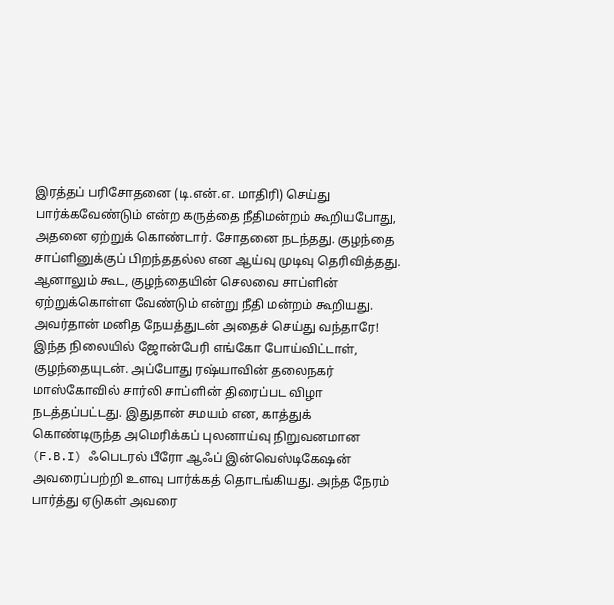இரத்தப் பரிசோதனை (டி.என்.எ. மாதிரி) செய்து பார்க்கவேண்டும் என்ற கருத்தை நீதிமன்றம் கூறியபோது, அதனை ஏற்றுக் கொண்டார். சோதனை நடந்தது. குழந்தை சாப்ளினுக்குப் பிறந்ததல்ல என ஆய்வு முடிவு தெரிவித்தது. ஆனாலும் கூட, குழந்தையின் செலவை சாப்ளின் ஏற்றுக்கொள்ள வேண்டும் என்று நீதி மன்றம் கூறியது. அவர்தான் மனித நேயத்துடன் அதைச் செய்து வந்தாரே!
இந்த நிலையில் ஜோன்பேரி எங்கோ போய்விட்டாள், குழந்தையுடன். அப்போது ரஷ்யாவின் தலைநகர் மாஸ்கோவில் சார்லி சாப்ளின் திரைப்பட விழா நடத்தப்பட்டது. இதுதான் சமயம் என, காத்துக் கொண்டிருந்த அமெரிக்கப் புலனாய்வு நிறுவனமான (F.B.I) ஃபெடரல் பீரோ ஆஃப் இன்வெஸ்டிகேஷன் அவரைப்பற்றி உளவு பார்க்கத் தொடங்கியது. அந்த நேரம் பார்த்து ஏடுகள் அவரை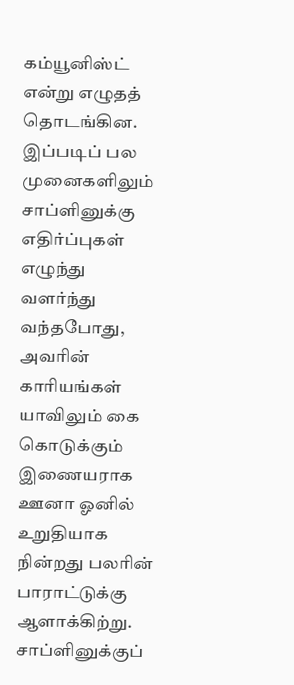கம்யூனிஸ்ட் என்று எழுதத் தொடங்கின.
இப்படிப் பல முனைகளிலும் சாப்ளினுக்கு எதிர்ப்புகள் எழுந்து வளர்ந்து வந்தபோது, அவரின் காரியங்கள் யாவிலும் கை கொடுக்கும் இணையராக ஊனா ஓனில் உறுதியாக நின்றது பலரின் பாராட்டுக்கு ஆளாக்கிற்று.
சாப்ளினுக்குப்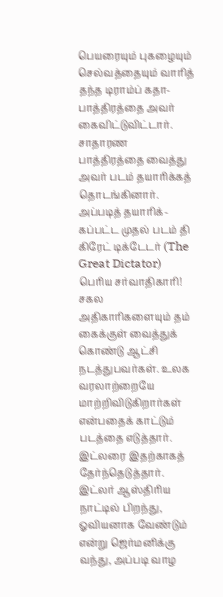பெயரையும் புகழையும் செல்வத்தையும் வாரித் தந்த டிராம்ப் கதா-பாத்திரத்தை அவர் கைவிட்டுவிட்டார். சாதாரண பாத்திரத்தை வைத்து அவர் படம் தயாரிக்கத் தொடங்கினார். அப்படித் தயாரிக்-கப்பட்ட முதல் படம் தி கிரேட் டிக்டேடர் (The Great Dictator) பெரிய சர்வாதிகாரி! சகல அதிகாரிகளையும் தம் கைக்குள் வைத்துக் கொண்டு ஆட்சி நடத்துபவர்கள். உலக வரலாற்றையே மாற்றிவிடுகிறார்கள் என்பதைக் காட்டும் படத்தை எடுத்தார்.
இட்லரை இதற்காகத் தேர்ந்தெடுத்தார். இட்லர் ஆஸ்திரிய நாட்டில் பிறந்து, ஓவியனாக வேண்டும் என்று ஜெர்மனிக்கு வந்து, அப்படி வாழ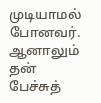முடியாமல் போனவர். ஆனாலும் தன் பேச்சுத்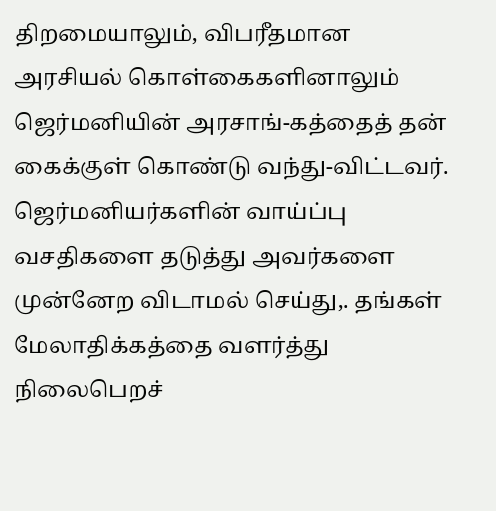திறமையாலும், விபரீதமான அரசியல் கொள்கைகளினாலும் ஜெர்மனியின் அரசாங்-கத்தைத் தன் கைக்குள் கொண்டு வந்து-விட்டவர். ஜெர்மனியர்களின் வாய்ப்பு வசதிகளை தடுத்து அவர்களை முன்னேற விடாமல் செய்து,. தங்கள் மேலாதிக்கத்தை வளர்த்து நிலைபெறச்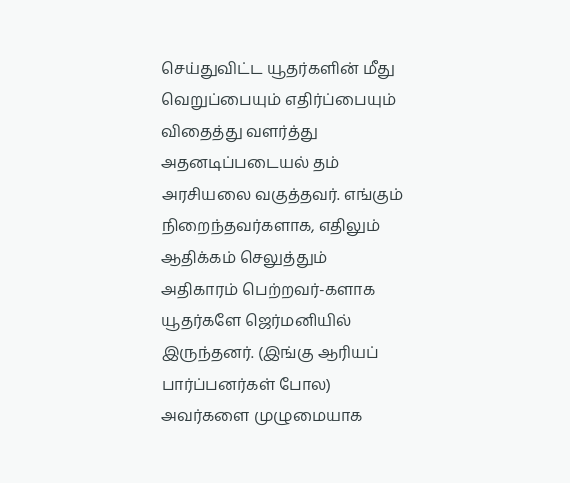செய்துவிட்ட யூதர்களின் மீது வெறுப்பையும் எதிர்ப்பையும் விதைத்து வளர்த்து அதனடிப்படையல் தம் அரசியலை வகுத்தவர். எங்கும் நிறைந்தவர்களாக, எதிலும் ஆதிக்கம் செலுத்தும் அதிகாரம் பெற்றவர்-களாக யூதர்களே ஜெர்மனியில் இருந்தனர். (இங்கு ஆரியப் பார்ப்பனர்கள் போல) அவர்களை முழுமையாக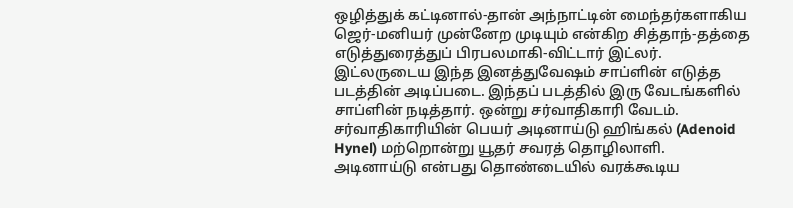ஒழித்துக் கட்டினால்-தான் அந்நாட்டின் மைந்தர்களாகிய ஜெர்-மனியர் முன்னேற முடியும் என்கிற சித்தாந்-தத்தை எடுத்துரைத்துப் பிரபலமாகி-விட்டார் இட்லர்.
இட்லருடைய இந்த இனத்துவேஷம் சாப்ளின் எடுத்த படத்தின் அடிப்படை. இந்தப் படத்தில் இரு வேடங்களில் சாப்ளின் நடித்தார். ஒன்று சர்வாதிகாரி வேடம். சர்வாதிகாரியின் பெயர் அடினாய்டு ஹிங்கல் (Adenoid Hynel) மற்றொன்று யூதர் சவரத் தொழிலாளி.
அடினாய்டு என்பது தொண்டையில் வரக்கூடிய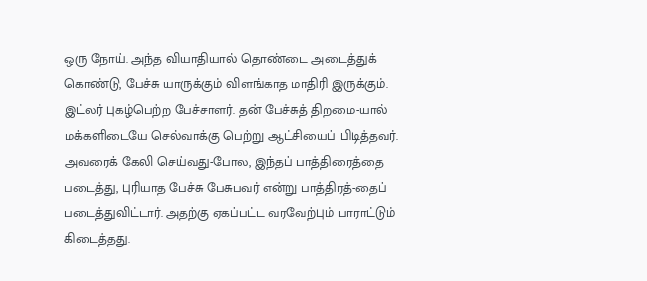ஒரு நோய். அந்த வியாதியால் தொண்டை அடைத்துக் கொண்டு, பேச்சு யாருக்கும் விளங்காத மாதிரி இருக்கும். இட்லர் புகழ்பெற்ற பேச்சாளர். தன் பேச்சுத் திறமை-யால் மக்களிடையே செல்வாக்கு பெற்று ஆட்சியைப் பிடித்தவர். அவரைக் கேலி செய்வது-போல, இந்தப் பாத்திரைத்தை படைத்து, புரியாத பேச்சு பேசுபவர் என்று பாத்திரத்-தைப் படைத்துவிட்டார். அதற்கு ஏகப்பட்ட வரவேற்பும் பாராட்டும் கிடைத்தது.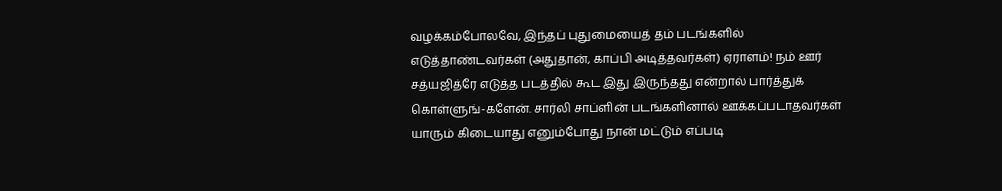வழக்கம்போலவே, இந்தப் புதுமையைத் தம் படங்களில் எடுத்தாண்டவர்கள் (அதுதான், காப்பி அடித்தவர்கள்) ஏராளம்! நம் ஊர் சத்யஜித்ரே எடுத்த படத்தில் கூட இது இருந்தது என்றால் பார்த்துக் கொள்ளுங்-களேன். சார்லி சாப்ளின் படங்களினால் ஊக்கப்படாதவர்கள் யாரும் கிடையாது எனும்போது நான் மட்டும் எப்படி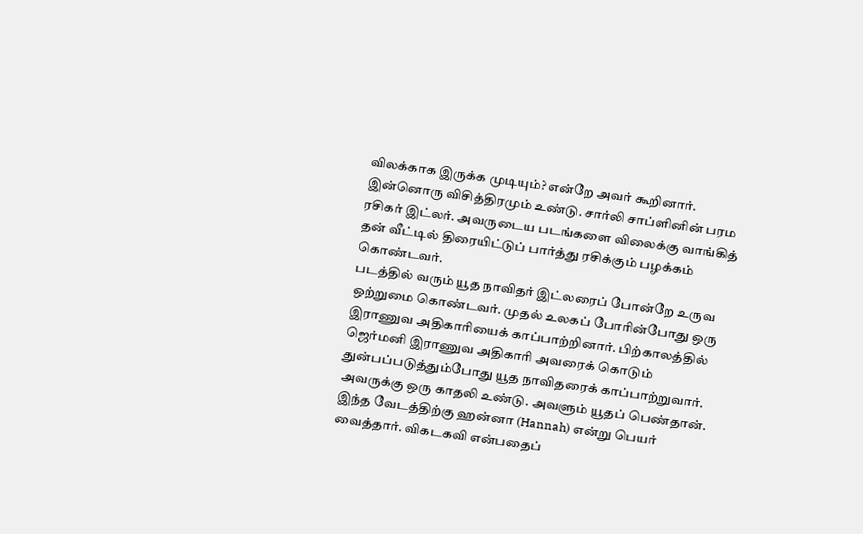விலக்காக இருக்க முடியும்? என்றே அவர் கூறினார்.
இன்னொரு விசித்திரமும் உண்டு. சார்லி சாப்ளினின் பரம ரசிகர் இட்லர். அவருடைய படங்களை விலைக்கு வாங்கித் தன் வீட்டில் திரையிட்டுப் பார்த்து ரசிக்கும் பழக்கம் கொண்டவர்.
படத்தில் வரும் யூத நாவிதர் இட்லரைப் போன்றே உருவ ஒற்றுமை கொண்டவர். முதல் உலகப் போரின்போது ஒரு இராணுவ அதிகாரியைக் காப்பாற்றினார். பிற்காலத்தில் ஜெர்மனி இராணுவ அதிகாரி அவரைக் கொடும் துன்பப்படுத்தும்போது யூத நாவிதரைக் காப்பாற்றுவார். அவருக்கு ஒரு காதலி உண்டு. அவளும் யூதப் பெண்தான். இந்த வேடத்திற்கு ஹன்னா (Hannah) என்று பெயர் வைத்தார். விகடகவி என்பதைப்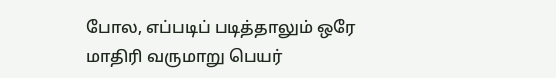போல, எப்படிப் படித்தாலும் ஒரே மாதிரி வருமாறு பெயர்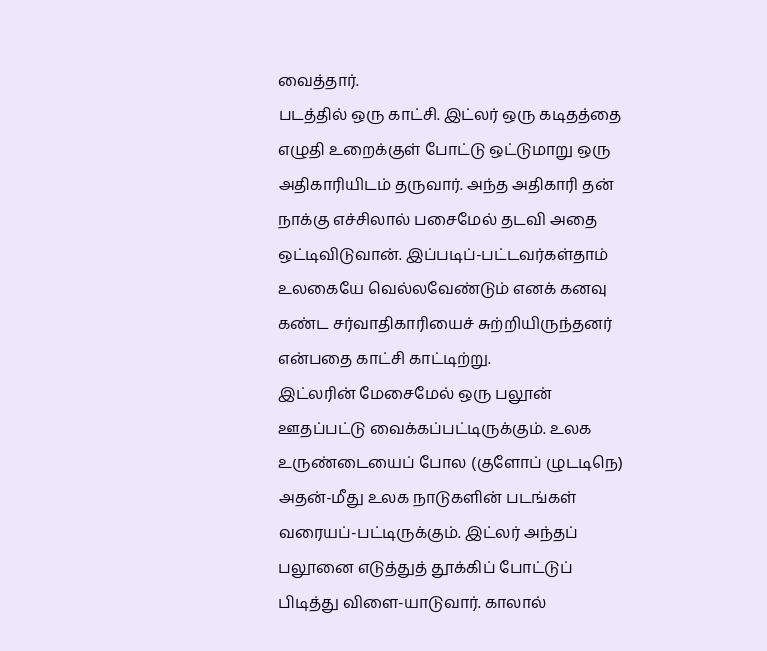வைத்தார்.
படத்தில் ஒரு காட்சி. இட்லர் ஒரு கடிதத்தை எழுதி உறைக்குள் போட்டு ஒட்டுமாறு ஒரு அதிகாரியிடம் தருவார். அந்த அதிகாரி தன் நாக்கு எச்சிலால் பசைமேல் தடவி அதை ஒட்டிவிடுவான். இப்படிப்-பட்டவர்கள்தாம் உலகையே வெல்லவேண்டும் எனக் கனவு கண்ட சர்வாதிகாரியைச் சுற்றியிருந்தனர் என்பதை காட்சி காட்டிற்று.
இட்லரின் மேசைமேல் ஒரு பலூன் ஊதப்பட்டு வைக்கப்பட்டிருக்கும். உலக உருண்டையைப் போல (குளோப் ழுடடிநெ) அதன்-மீது உலக நாடுகளின் படங்கள் வரையப்-பட்டிருக்கும். இட்லர் அந்தப் பலூனை எடுத்துத் தூக்கிப் போட்டுப் பிடித்து விளை-யாடுவார். காலால்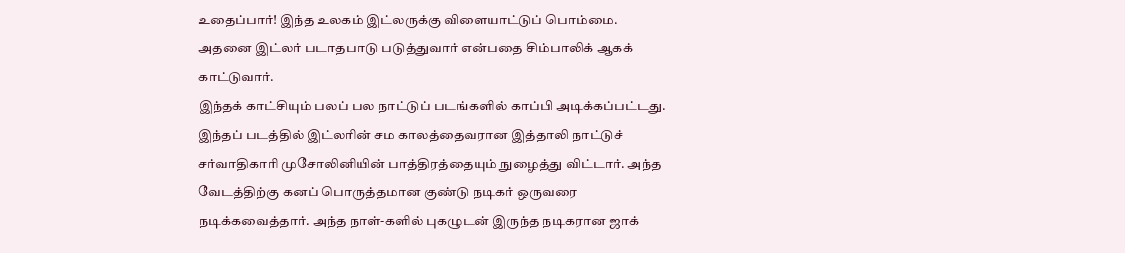உதைப்பார்! இந்த உலகம் இட்லருக்கு விளையாட்டுப் பொம்மை. அதனை இட்லர் படாதபாடு படுத்துவார் என்பதை சிம்பாலிக் ஆகக் காட்டுவார்.
இந்தக் காட்சியும் பலப் பல நாட்டுப் படங்களில் காப்பி அடிக்கப்பட்டது. இந்தப் படத்தில் இட்லரின் சம காலத்தைவரான இத்தாலி நாட்டுச் சர்வாதிகாரி முசோலினியின் பாத்திரத்தையும் நுழைத்து விட்டார். அந்த வேடத்திற்கு கனப் பொருத்தமான குண்டு நடிகர் ஒருவரை நடிக்கவைத்தார். அந்த நாள்-களில் புகழுடன் இருந்த நடிகரான ஜாக்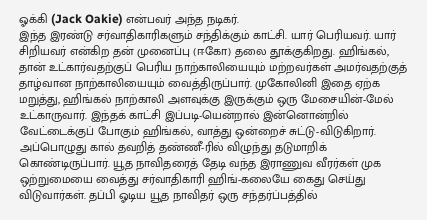ஓக்கி (Jack Oakie) என்பவர் அந்த நடிகர்.
இந்த இரண்டு சர்வாதிகாரிகளும் சந்திக்கும் காட்சி. யார் பெரியவர். யார் சிறியவர் என்கிற தன் முனைப்பு (ஈகோ) தலை தூக்குகிறது. ஹிங்கல், தான் உட்கார்வதற்குப் பெரிய நாற்காலியையும் மற்றவர்கள் அமர்வதற்குத் தாழ்வான நாற்காலியையும் வைத்திருப்பார். முகோலினி இதை ஏற்க மறுத்து, ஹிங்கல் நாற்காலி அளவுக்கு இருக்கும் ஒரு மேசையின்-மேல் உட்காருவார். இந்தக் காட்சி இப்படி-யென்றால் இன்னொன்றில் வேட்டைக்குப் போகும் ஹிங்கல், வாத்து ஒன்றைச் சுட்டு-விடுகிறார். அப்பொழுது கால் தவறித் தண்ணீ-ரில் விழுந்து தடுமாறிக் கொண்டிருப்பார். யூத நாவிதரைத் தேடி வந்த இராணுவ வீரர்கள் முக ஒற்றுமையை வைத்து சர்வாதிகாரி ஹிங்-கலையே கைது செய்து விடுவார்கள். தப்பி ஓடிய யூத நாவிதர் ஒரு சந்தர்ப்பத்தில்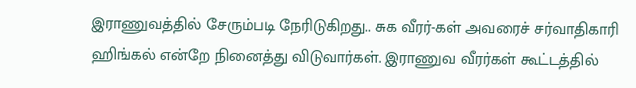இராணுவத்தில் சேரும்படி நேரிடுகிறது.. சுக வீரர்-கள் அவரைச் சர்வாதிகாரி ஹிங்கல் என்றே நினைத்து விடுவார்கள். இராணுவ வீரர்கள் கூட்டத்தில்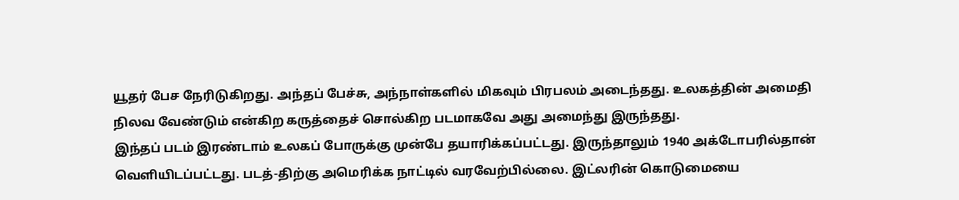யூதர் பேச நேரிடுகிறது. அந்தப் பேச்சு, அந்நாள்களில் மிகவும் பிரபலம் அடைந்தது. உலகத்தின் அமைதி நிலவ வேண்டும் என்கிற கருத்தைச் சொல்கிற படமாகவே அது அமைந்து இருந்தது.
இந்தப் படம் இரண்டாம் உலகப் போருக்கு முன்பே தயாரிக்கப்பட்டது. இருந்தாலும் 1940 அக்டோபரில்தான் வெளியிடப்பட்டது. படத்-திற்கு அமெரிக்க நாட்டில் வரவேற்பில்லை. இட்லரின் கொடுமையை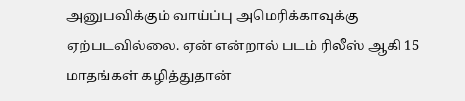அனுபவிக்கும் வாய்ப்பு அமெரிக்காவுக்கு ஏற்படவில்லை. ஏன் என்றால் படம் ரிலீஸ் ஆகி 15 மாதங்கள் கழித்துதான்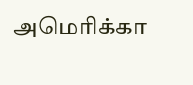அமெரிக்கா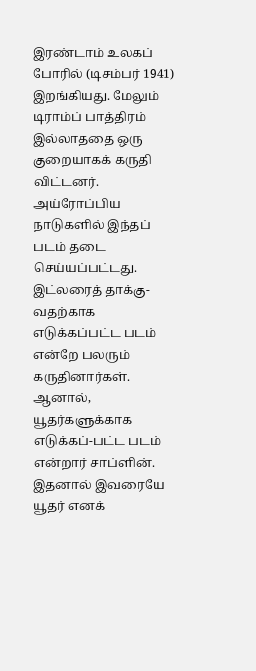இரண்டாம் உலகப் போரில் (டிசம்பர் 1941) இறங்கியது. மேலும் டிராம்ப் பாத்திரம் இல்லாததை ஒரு குறையாகக் கருதி விட்டனர்.
அய்ரோப்பிய நாடுகளில் இந்தப் படம் தடை செய்யப்பட்டது. இட்லரைத் தாக்கு-வதற்காக எடுக்கப்பட்ட படம் என்றே பலரும் கருதினார்கள். ஆனால், யூதர்களுக்காக எடுக்கப்-பட்ட படம் என்றார் சாப்ளின். இதனால் இவரையே யூதர் எனக்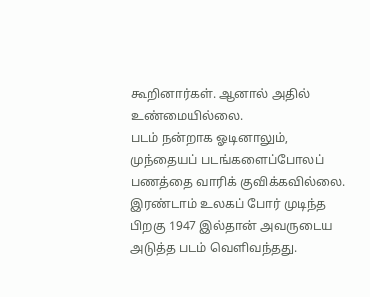கூறினார்கள். ஆனால் அதில் உண்மையில்லை.
படம் நன்றாக ஓடினாலும், முந்தையப் படங்களைப்போலப் பணத்தை வாரிக் குவிக்கவில்லை. இரண்டாம் உலகப் போர் முடிந்த பிறகு 1947 இல்தான் அவருடைய அடுத்த படம் வெளிவந்தது.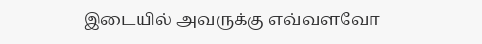இடையில் அவருக்கு எவ்வளவோ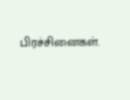பிரச்சினைகள்.